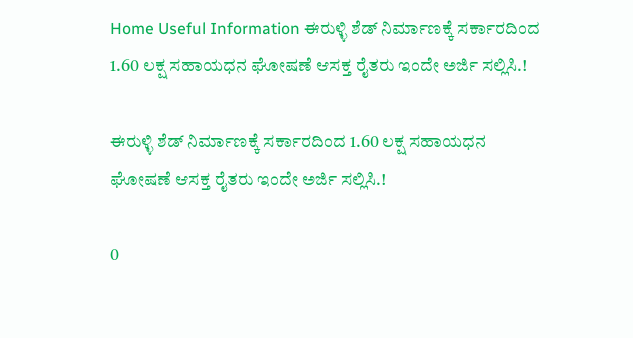Home Useful Information ಈರುಳ್ಳಿ ಶೆಡ್ ನಿರ್ಮಾಣಕ್ಕೆ ಸರ್ಕಾರದಿಂದ 1.60 ಲಕ್ಷ ಸಹಾಯಧನ ಘೋಷಣೆ ಆಸಕ್ತ ರೈತರು ಇಂದೇ ಅರ್ಜಿ ಸಲ್ಲಿಸಿ.!

ಈರುಳ್ಳಿ ಶೆಡ್ ನಿರ್ಮಾಣಕ್ಕೆ ಸರ್ಕಾರದಿಂದ 1.60 ಲಕ್ಷ ಸಹಾಯಧನ ಘೋಷಣೆ ಆಸಕ್ತ ರೈತರು ಇಂದೇ ಅರ್ಜಿ ಸಲ್ಲಿಸಿ.!

0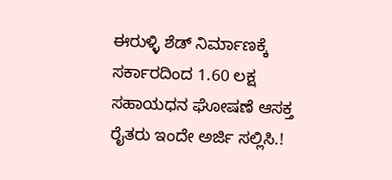ಈರುಳ್ಳಿ ಶೆಡ್ ನಿರ್ಮಾಣಕ್ಕೆ ಸರ್ಕಾರದಿಂದ 1.60 ಲಕ್ಷ ಸಹಾಯಧನ ಘೋಷಣೆ ಆಸಕ್ತ ರೈತರು ಇಂದೇ ಅರ್ಜಿ ಸಲ್ಲಿಸಿ.!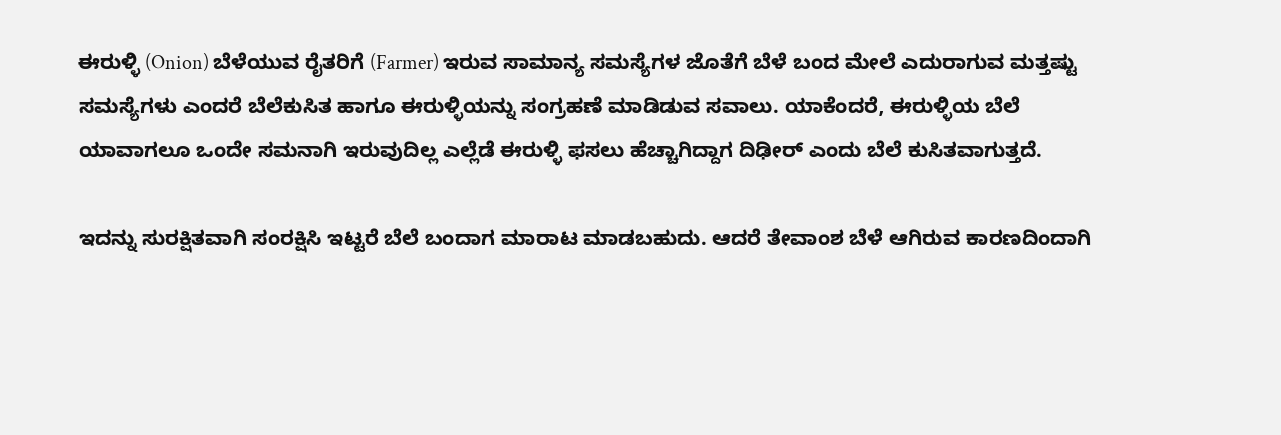ಈರುಳ್ಳಿ (Onion) ಬೆಳೆಯುವ ರೈತರಿಗೆ (Farmer) ಇರುವ ಸಾಮಾನ್ಯ ಸಮಸ್ಯೆಗಳ ಜೊತೆಗೆ ಬೆಳೆ ಬಂದ ಮೇಲೆ ಎದುರಾಗುವ ಮತ್ತಷ್ಟು ಸಮಸ್ಯೆಗಳು ಎಂದರೆ ಬೆಲೆಕುಸಿತ ಹಾಗೂ ಈರುಳ್ಳಿಯನ್ನು ಸಂಗ್ರಹಣೆ ಮಾಡಿಡುವ ಸವಾಲು. ಯಾಕೆಂದರೆ, ಈರುಳ್ಳಿಯ ಬೆಲೆ ಯಾವಾಗಲೂ ಒಂದೇ ಸಮನಾಗಿ ಇರುವುದಿಲ್ಲ ಎಲ್ಲೆಡೆ ಈರುಳ್ಳಿ ಫಸಲು ಹೆಚ್ಚಾಗಿದ್ದಾಗ ದಿಢೀರ್ ಎಂದು ಬೆಲೆ ಕುಸಿತವಾಗುತ್ತದೆ.

ಇದನ್ನು ಸುರಕ್ಷಿತವಾಗಿ ಸಂರಕ್ಷಿಸಿ ಇಟ್ಟರೆ ಬೆಲೆ ಬಂದಾಗ ಮಾರಾಟ ಮಾಡಬಹುದು. ಆದರೆ ತೇವಾಂಶ ಬೆಳೆ ಆಗಿರುವ ಕಾರಣದಿಂದಾಗಿ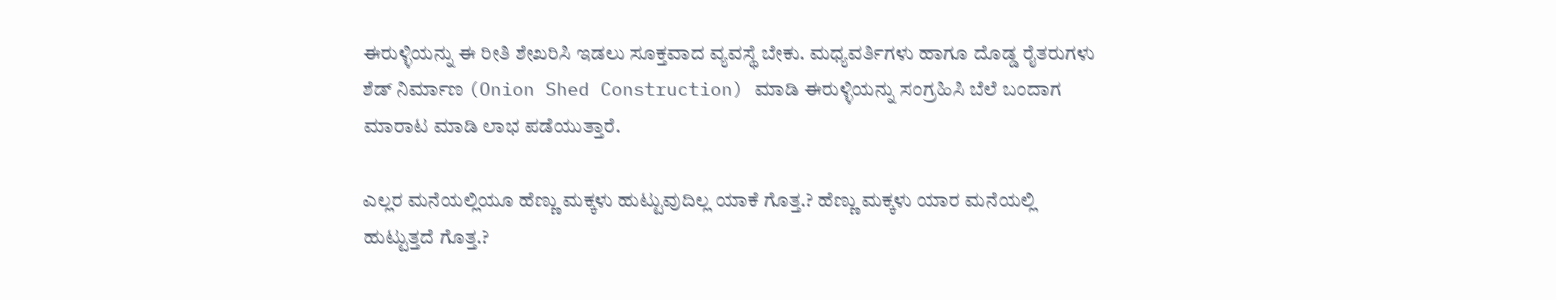ಈರುಳ್ಳಿಯನ್ನು ಈ ರೀತಿ ಶೇಖರಿಸಿ ಇಡಲು ಸೂಕ್ತವಾದ ವ್ಯವಸ್ಥೆ ಬೇಕು. ಮಧ್ಯವರ್ತಿಗಳು ಹಾಗೂ ದೊಡ್ಡ ರೈತರುಗಳು ಶೆಡ್ ನಿರ್ಮಾಣ (Onion Shed Construction) ಮಾಡಿ ಈರುಳ್ಳಿಯನ್ನು ಸಂಗ್ರಹಿಸಿ ಬೆಲೆ ಬಂದಾಗ ಮಾರಾಟ ಮಾಡಿ ಲಾಭ ಪಡೆಯುತ್ತಾರೆ.

ಎಲ್ಲರ ಮನೆಯಲ್ಲಿಯೂ ಹೆಣ್ಣು ಮಕ್ಕಳು ಹುಟ್ಟುವುದಿಲ್ಲ ಯಾಕೆ ಗೊತ್ತ.? ಹೆಣ್ಣು ಮಕ್ಕಳು ಯಾರ ಮನೆಯಲ್ಲಿ ಹುಟ್ಟುತ್ತದೆ ಗೊತ್ತ.?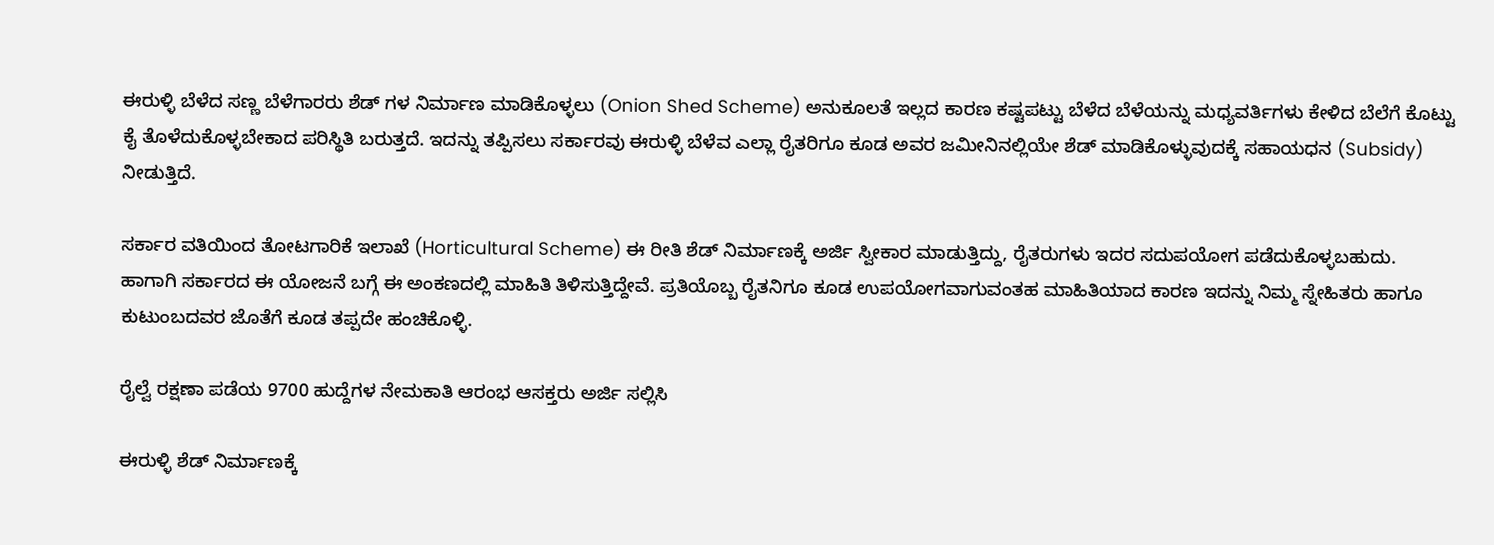ಈರುಳ್ಳಿ ಬೆಳೆದ ಸಣ್ಣ ಬೆಳೆಗಾರರು ಶೆಡ್ ಗಳ ನಿರ್ಮಾಣ ಮಾಡಿಕೊಳ್ಳಲು (Onion Shed Scheme) ಅನುಕೂಲತೆ ಇಲ್ಲದ ಕಾರಣ ಕಷ್ಟಪಟ್ಟು ಬೆಳೆದ ಬೆಳೆಯನ್ನು ಮಧ್ಯವರ್ತಿಗಳು ಕೇಳಿದ ಬೆಲೆಗೆ ಕೊಟ್ಟು ಕೈ ತೊಳೆದುಕೊಳ್ಳಬೇಕಾದ ಪರಿಸ್ಥಿತಿ ಬರುತ್ತದೆ. ಇದನ್ನು ತಪ್ಪಿಸಲು ಸರ್ಕಾರವು ಈರುಳ್ಳಿ ಬೆಳೆವ ಎಲ್ಲಾ ರೈತರಿಗೂ ಕೂಡ ಅವರ ಜಮೀನಿನಲ್ಲಿಯೇ ಶೆಡ್ ಮಾಡಿಕೊಳ್ಳುವುದಕ್ಕೆ ಸಹಾಯಧನ (Subsidy) ನೀಡುತ್ತಿದೆ.

ಸರ್ಕಾರ ವತಿಯಿಂದ ತೋಟಗಾರಿಕೆ ಇಲಾಖೆ (Horticultural Scheme) ಈ ರೀತಿ ಶೆಡ್ ನಿರ್ಮಾಣಕ್ಕೆ ಅರ್ಜಿ ಸ್ವೀಕಾರ ಮಾಡುತ್ತಿದ್ದು, ರೈತರುಗಳು ಇದರ ಸದುಪಯೋಗ ಪಡೆದುಕೊಳ್ಳಬಹುದು. ಹಾಗಾಗಿ ಸರ್ಕಾರದ ಈ ಯೋಜನೆ ಬಗ್ಗೆ ಈ ಅಂಕಣದಲ್ಲಿ ಮಾಹಿತಿ ತಿಳಿಸುತ್ತಿದ್ದೇವೆ. ಪ್ರತಿಯೊಬ್ಬ ರೈತನಿಗೂ ಕೂಡ ಉಪಯೋಗವಾಗುವಂತಹ ಮಾಹಿತಿಯಾದ ಕಾರಣ ಇದನ್ನು ನಿಮ್ಮ ಸ್ನೇಹಿತರು ಹಾಗೂ ಕುಟುಂಬದವರ ಜೊತೆಗೆ ಕೂಡ ತಪ್ಪದೇ ಹಂಚಿಕೊಳ್ಳಿ.

ರೈಲ್ವೆ ರಕ್ಷಣಾ ಪಡೆಯ 9700 ಹುದ್ದೆಗಳ ನೇಮಕಾತಿ ಆರಂಭ ಆಸಕ್ತರು ಅರ್ಜಿ ಸಲ್ಲಿಸಿ

ಈರುಳ್ಳಿ ಶೆಡ್ ನಿರ್ಮಾಣಕ್ಕೆ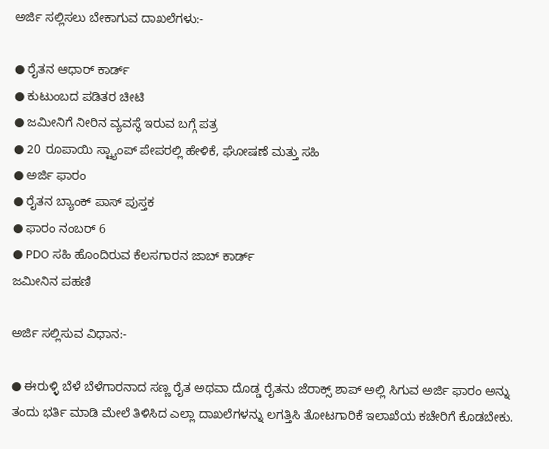ಅರ್ಜಿ ಸಲ್ಲಿಸಲು ಬೇಕಾಗುವ ದಾಖಲೆಗಳು:-

● ರೈತನ ಆಧಾರ್ ಕಾರ್ಡ್
● ಕುಟುಂಬದ ಪಡಿತರ ಚೀಟಿ
● ಜಮೀನಿಗೆ ನೀರಿನ ವ್ಯವಸ್ಥೆ ಇರುವ ಬಗ್ಗೆ ಪತ್ರ
● 20 ರೂಪಾಯಿ ಸ್ಟ್ಯಾಂಪ್ ಪೇಪರಲ್ಲಿ ಹೇಳಿಕೆ, ಘೋಷಣೆ ಮತ್ತು ಸಹಿ
● ಅರ್ಜಿ ಫಾರಂ
● ರೈತನ ಬ್ಯಾಂಕ್ ಪಾಸ್ ಪುಸ್ತಕ
● ಫಾರಂ ನಂಬರ್ 6
● PDO ಸಹಿ ಹೊಂದಿರುವ ಕೆಲಸಗಾರನ ಜಾಬ್ ಕಾರ್ಡ್
ಜಮೀನಿನ ಪಹಣಿ

ಅರ್ಜಿ ಸಲ್ಲಿಸುವ ವಿಧಾನ:-

● ಈರುಳ್ಳಿ ಬೆಳೆ ಬೆಳೆಗಾರನಾದ ಸಣ್ಣ ರೈತ ಅಥವಾ ದೊಡ್ಡ ರೈತನು ಜೆರಾಕ್ಸ್ ಶಾಪ್ ಅಲ್ಲಿ ಸಿಗುವ ಅರ್ಜಿ ಫಾರಂ ಅನ್ನು ತಂದು ಭರ್ತಿ ಮಾಡಿ ಮೇಲೆ ತಿಳಿಸಿದ ಎಲ್ಲಾ ದಾಖಲೆಗಳನ್ನು ಲಗತ್ತಿಸಿ ತೋಟಗಾರಿಕೆ ಇಲಾಖೆಯ ಕಚೇರಿಗೆ ಕೊಡಬೇಕು.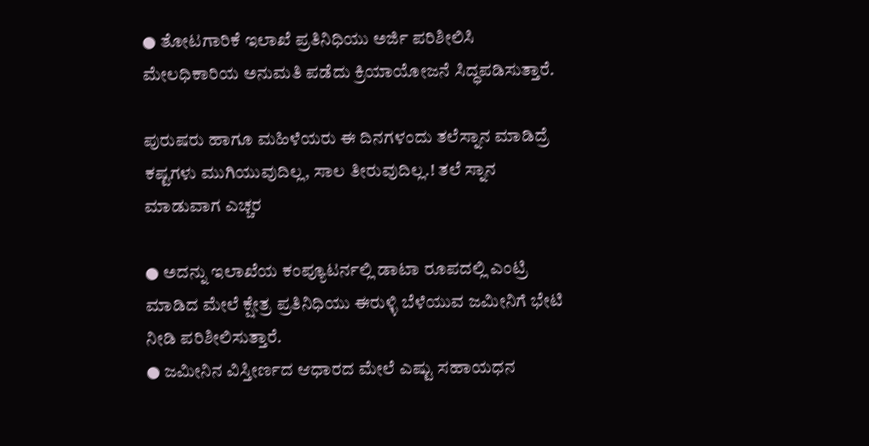● ತೋಟಗಾರಿಕೆ ಇಲಾಖೆ ಪ್ರತಿನಿಧಿಯು ಅರ್ಜಿ ಪರಿಶೀಲಿಸಿ ಮೇಲಧಿಕಾರಿಯ ಅನುಮತಿ ಪಡೆದು ಕ್ರಿಯಾಯೋಜನೆ ಸಿದ್ಧಪಡಿಸುತ್ತಾರೆ.

ಪುರುಷರು ಹಾಗೂ ಮಹಿಳೆಯರು ಈ ದಿನಗಳಂದು ತಲೆಸ್ನಾನ ಮಾಡಿದ್ರೆ ಕಷ್ಟಗಳು ಮುಗಿಯುವುದಿಲ್ಲ, ಸಾಲ ತೀರುವುದಿಲ್ಲ.! ತಲೆ ಸ್ನಾನ‌ ಮಾಡುವಾಗ ಎಚ್ಚರ

● ಅದನ್ನು ಇಲಾಖೆಯ ಕಂಪ್ಯೂಟರ್ನಲ್ಲಿ ಡಾಟಾ ರೂಪದಲ್ಲಿ ಎಂಟ್ರಿ ಮಾಡಿದ ಮೇಲೆ ಕ್ಷೇತ್ರ ಪ್ರತಿನಿಧಿಯು ಈರುಳ್ಳಿ ಬೆಳೆಯುವ ಜಮೀನಿಗೆ ಭೇಟಿ ನೀಡಿ ಪರಿಶೀಲಿಸುತ್ತಾರೆ.
● ಜಮೀನಿನ ವಿಸ್ತೀರ್ಣದ ಆಧಾರದ ಮೇಲೆ ಎಷ್ಟು ಸಹಾಯಧನ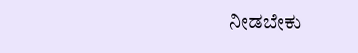ನೀಡಬೇಕು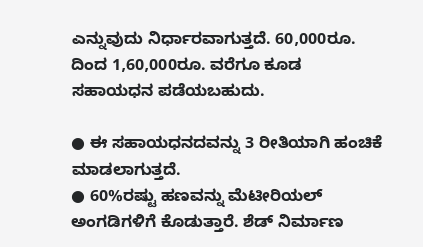ಎನ್ನುವುದು ನಿರ್ಧಾರವಾಗುತ್ತದೆ. 60,000ರೂ. ದಿಂದ 1,60,000ರೂ. ವರೆಗೂ ಕೂಡ ಸಹಾಯಧನ ಪಡೆಯಬಹುದು.

● ಈ ಸಹಾಯಧನದವನ್ನು 3 ರೀತಿಯಾಗಿ ಹಂಚಿಕೆ ಮಾಡಲಾಗುತ್ತದೆ.
● 60%ರಷ್ಟು ಹಣವನ್ನು ಮೆಟೀರಿಯಲ್ ಅಂಗಡಿಗಳಿಗೆ ಕೊಡುತ್ತಾರೆ. ಶೆಡ್ ನಿರ್ಮಾಣ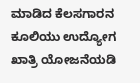ಮಾಡಿದ ಕೆಲಸಗಾರನ ಕೂಲಿಯು ಉದ್ಯೋಗ ಖಾತ್ರಿ ಯೋಜನೆಯಡಿ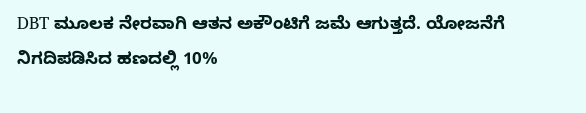DBT ಮೂಲಕ ನೇರವಾಗಿ ಆತನ ಅಕೌಂಟಿಗೆ ಜಮೆ ಆಗುತ್ತದೆ. ಯೋಜನೆಗೆ ನಿಗದಿಪಡಿಸಿದ ಹಣದಲ್ಲಿ 10%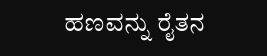ಹಣವನ್ನು ರೈತನ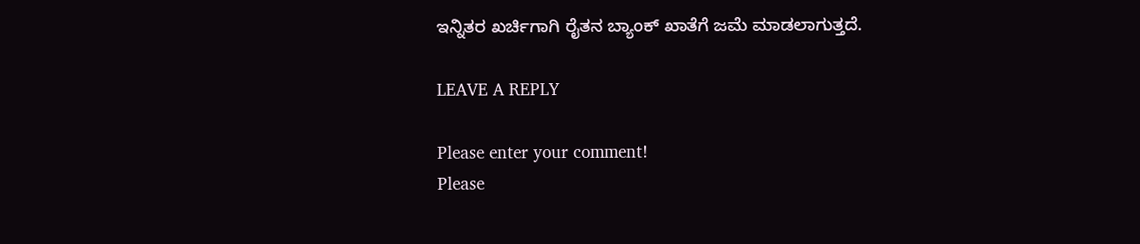ಇನ್ನಿತರ ಖರ್ಚಿಗಾಗಿ ರೈತನ ಬ್ಯಾಂಕ್ ಖಾತೆಗೆ ಜಮೆ ಮಾಡಲಾಗುತ್ತದೆ.

LEAVE A REPLY

Please enter your comment!
Please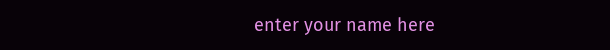enter your name here